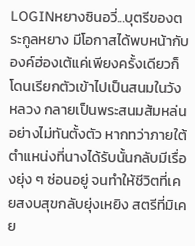LOGINหยางซินอวี่...บุตรีของตระกูลหยาง มีโอกาสได้พบหน้ากับองค์ฮ่องเต้แค่เพียงครั้งเดียวก็โดนเรียกตัวเข้าไปเป็นสนมในวังหลวง กลายเป็นพระสนมส้มหล่นอย่างไม่ทันตั้งตัว หากทว่าภายใต้ตำแหน่งที่นางได้รับนั้นกลับมีเรื่องยุ่ง ๆ ซ่อนอยู่ จนทำให้ชีวิตที่เคยสงบสุขกลับยุ่งเหยิง สตรีที่มิเคย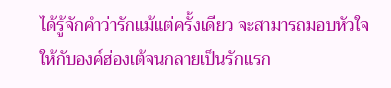ได้รู้จักคำว่ารักแม้แต่ครั้งเดียว จะสามารถมอบหัวใจให้กับองค์ฮ่องเต้จนกลายเป็นรักแรก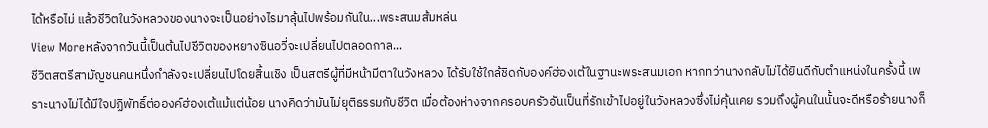ได้หรือไม่ แล้วชีวิตในวังหลวงของนางจะเป็นอย่างไรมาลุ้นไปพร้อมกันใน...พระสนมส้มหล่น
View Moreหลังจากวันนี้เป็นต้นไปชีวิตของหยางซินอวี่จะเปลี่ยนไปตลอดกาล...
ชีวิตสตรีสามัญชนคนหนึ่งกำลังจะเปลี่ยนไปโดยสิ้นเชิง เป็นสตรีผู้ที่มีหน้ามีตาในวังหลวง ได้รับใช้ใกล้ชิดกับองค์ฮ่องเต้ในฐานะพระสนมเอก หากทว่านางกลับไม่ได้ยินดีกับตำแหน่งในครั้งนี้ เพราะนางไม่ได้มีใจปฏิพัทธิ์ต่อองค์ฮ่องเต้แม้แต่น้อย นางคิดว่ามันไม่ยุติธรรมกับชีวิต เมื่อต้องห่างจากครอบครัวอันเป็นที่รักเข้าไปอยู่ในวังหลวงซึ่งไม่คุ้นเคย รวมถึงผู้คนในนั้นจะดีหรือร้ายนางก็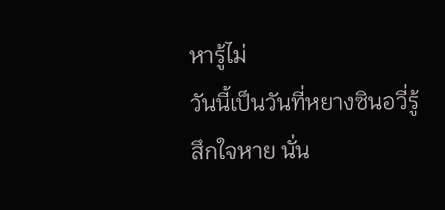หารู้ไม่
วันนี้เป็นวันที่หยางซินอวี่รู้สึกใจหาย นั่น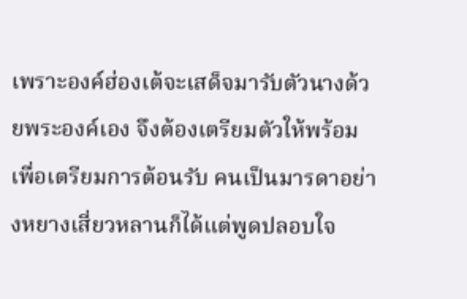เพราะองค์ฮ่องเต้จะเสด็จมารับตัวนางด้วยพระองค์เอง จึงต้องเตรียมตัวให้พร้อมเพื่อเตรียมการต้อนรับ คนเป็นมารดาอย่างหยางเสี่ยวหลานก็ได้แต่พูดปลอบใจ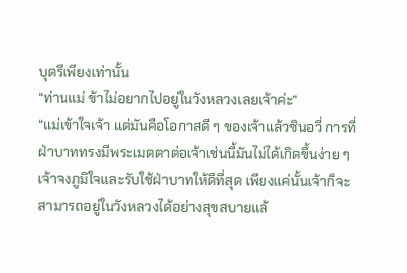บุตรีเพียงเท่านั้น
“ท่านแม่ ข้าไม่อยากไปอยู่ในวังหลวงเลยเจ้าค่ะ”
“แม่เข้าใจเจ้า แต่มันคือโอกาสดี ๆ ของเจ้าแล้วซินอวี่ การที่ฝ่าบาททรงมีพระเมตตาต่อเจ้าเช่นนี้มันไม่ได้เกิดขึ้นง่าย ๆ เจ้าจงภูมิใจและรับใช้ฝ่าบาทให้ดีที่สุด เพียงแค่นั้นเจ้าก็จะสามารถอยู่ในวังหลวงได้อย่างสุขสบายแล้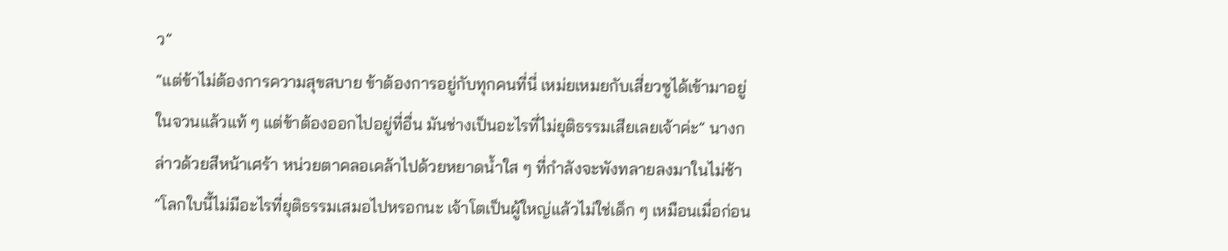ว”
“แต่ข้าไม่ต้องการความสุขสบาย ข้าต้องการอยู่กับทุกคนที่นี่ เหม่ยเหมยกับเสี่ยวซูได้เข้ามาอยู่ในจวนแล้วแท้ ๆ แต่ข้าต้องออกไปอยู่ที่อื่น มันช่างเป็นอะไรที่ไม่ยุติธรรมเสียเลยเจ้าค่ะ” นางกล่าวด้วยสีหน้าเศร้า หน่วยตาคลอเคล้าไปด้วยหยาดน้ำใส ๆ ที่กำลังจะพังทลายลงมาในไม่ช้า
“โลกใบนี้ไม่มีอะไรที่ยุติธรรมเสมอไปหรอกนะ เจ้าโตเป็นผู้ใหญ่แล้วไม่ใช่เด็ก ๆ เหมือนเมื่อก่อน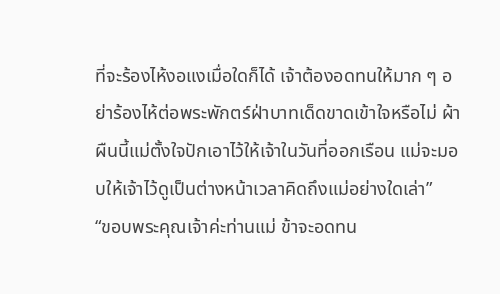ที่จะร้องไห้งอแงเมื่อใดก็ได้ เจ้าต้องอดทนให้มาก ๆ อย่าร้องไห้ต่อพระพักตร์ฝ่าบาทเด็ดขาดเข้าใจหรือไม่ ผ้าผืนนี้แม่ตั้งใจปักเอาไว้ให้เจ้าในวันที่ออกเรือน แม่จะมอบให้เจ้าไว้ดูเป็นต่างหน้าเวลาคิดถึงแม่อย่างใดเล่า”
“ขอบพระคุณเจ้าค่ะท่านแม่ ข้าจะอดทน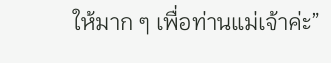ให้มาก ๆ เพื่อท่านแม่เจ้าค่ะ”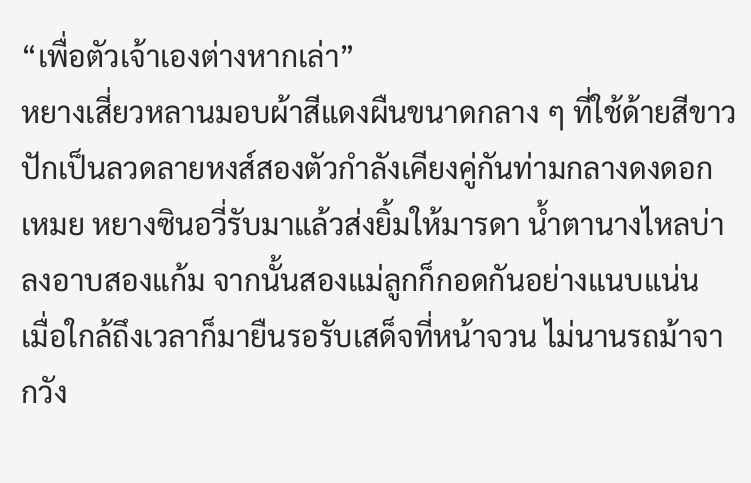“เพื่อตัวเจ้าเองต่างหากเล่า”
หยางเสี่ยวหลานมอบผ้าสีแดงผืนขนาดกลาง ๆ ที่ใช้ด้ายสีขาวปักเป็นลวดลายหงส์สองตัวกำลังเคียงคู่กันท่ามกลางดงดอกเหมย หยางซินอวี่รับมาแล้วส่งยิ้มให้มารดา น้ำตานางไหลบ่าลงอาบสองแก้ม จากนั้นสองแม่ลูกก็กอดกันอย่างแนบแน่น
เมื่อใกล้ถึงเวลาก็มายืนรอรับเสด็จที่หน้าจวน ไม่นานรถม้าจากวัง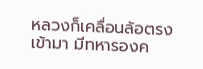หลวงก็เคลื่อนล้อตรงเข้ามา มีทหารองค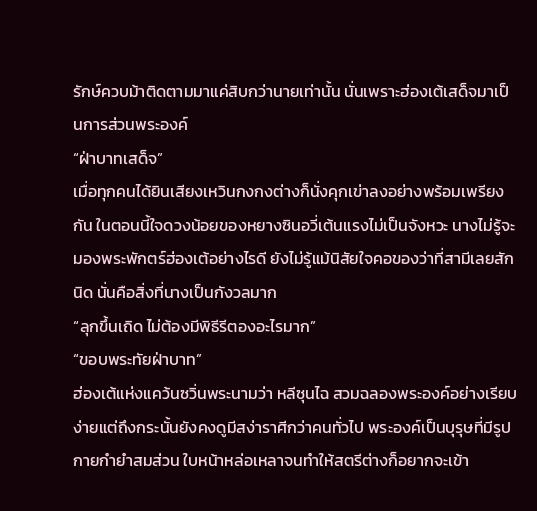รักษ์ควบม้าติดตามมาแค่สิบกว่านายเท่านั้น นั่นเพราะฮ่องเต้เสด็จมาเป็นการส่วนพระองค์
“ฝ่าบาทเสด็จ”
เมื่อทุกคนได้ยินเสียงเหวินกงกงต่างก็นั่งคุกเข่าลงอย่างพร้อมเพรียงกัน ในตอนนี้ใจดวงน้อยของหยางซินอวี่เต้นแรงไม่เป็นจังหวะ นางไม่รู้จะมองพระพักตร์ฮ่องเต้อย่างไรดี ยังไม่รู้แม้นิสัยใจคอของว่าที่สามีเลยสักนิด นั่นคือสิ่งที่นางเป็นกังวลมาก
“ลุกขึ้นเถิด ไม่ต้องมีพิธีรีตองอะไรมาก”
“ขอบพระทัยฝ่าบาท”
ฮ่องเต้แห่งแคว้นซวิ่นพระนามว่า หลีซุนไฉ สวมฉลองพระองค์อย่างเรียบง่ายแต่ถึงกระนั้นยังคงดูมีสง่าราศีกว่าคนทั่วไป พระองค์เป็นบุรุษที่มีรูปกายกำยำสมส่วน ใบหน้าหล่อเหลาจนทำให้สตรีต่างก็อยากจะเข้า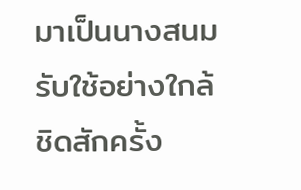มาเป็นนางสนมรับใช้อย่างใกล้ชิดสักครั้ง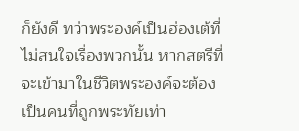ก็ยังดี ทว่าพระองค์เป็นฮ่องเต้ที่ไม่สนใจเรื่องพวกนั้น หากสตรีที่จะเข้ามาในชีวิตพระองค์จะต้องเป็นคนที่ถูกพระทัยเท่า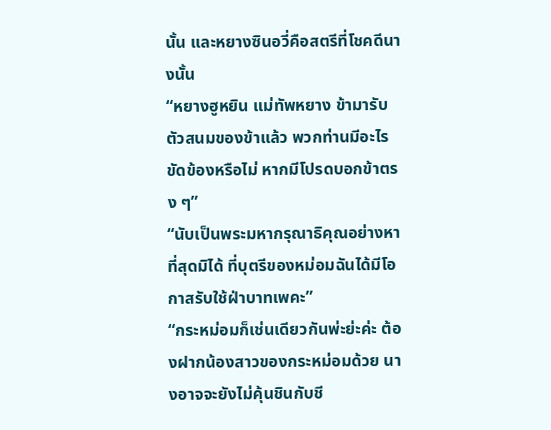นั้น และหยางซินอวี่คือสตรีที่โชคดีนางนั้น
“หยางฮูหยิน แม่ทัพหยาง ข้ามารับตัวสนมของข้าแล้ว พวกท่านมีอะไรขัดข้องหรือไม่ หากมีโปรดบอกข้าตรง ๆ”
“นับเป็นพระมหากรุณาธิคุณอย่างหาที่สุดมิได้ ที่บุตรีของหม่อมฉันได้มีโอกาสรับใช้ฝ่าบาทเพคะ”
“กระหม่อมก็เช่นเดียวกันพ่ะย่ะค่ะ ต้องฝากน้องสาวของกระหม่อมด้วย นางอาจจะยังไม่คุ้นชินกับชี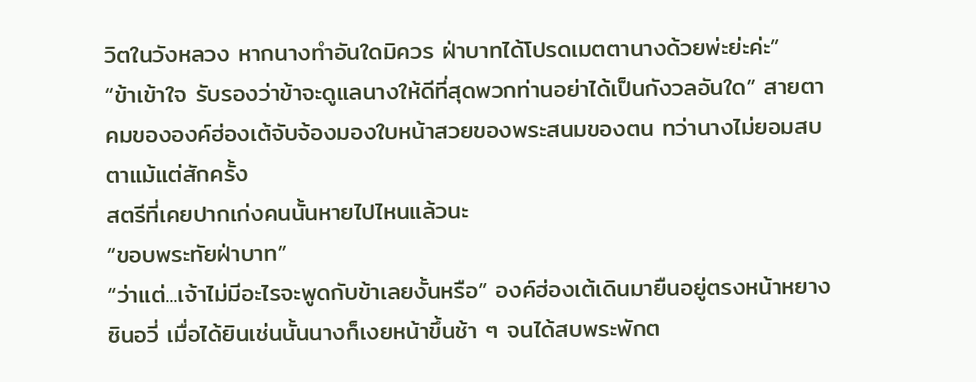วิตในวังหลวง หากนางทำอันใดมิควร ฝ่าบาทได้โปรดเมตตานางด้วยพ่ะย่ะค่ะ”
“ข้าเข้าใจ รับรองว่าข้าจะดูแลนางให้ดีที่สุดพวกท่านอย่าได้เป็นกังวลอันใด” สายตาคมขององค์ฮ่องเต้จับจ้องมองใบหน้าสวยของพระสนมของตน ทว่านางไม่ยอมสบตาแม้แต่สักครั้ง
สตรีที่เคยปากเก่งคนนั้นหายไปไหนแล้วนะ
“ขอบพระทัยฝ่าบาท”
“ว่าแต่...เจ้าไม่มีอะไรจะพูดกับข้าเลยงั้นหรือ” องค์ฮ่องเต้เดินมายืนอยู่ตรงหน้าหยางซินอวี่ เมื่อได้ยินเช่นนั้นนางก็เงยหน้าขึ้นช้า ๆ จนได้สบพระพักต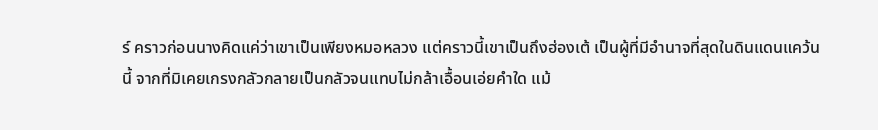ร์ คราวก่อนนางคิดแค่ว่าเขาเป็นเพียงหมอหลวง แต่คราวนี้เขาเป็นถึงฮ่องเต้ เป็นผู้ที่มีอำนาจที่สุดในดินแดนแคว้นนี้ จากที่มิเคยเกรงกลัวกลายเป็นกลัวจนแทบไม่กล้าเอื้อนเอ่ยคำใด แม้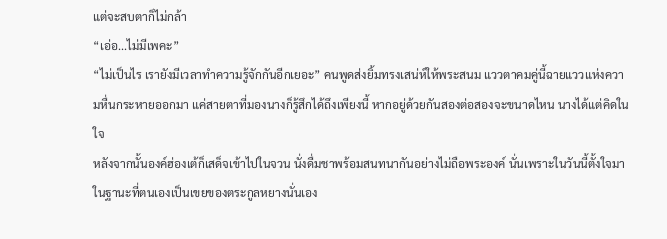แต่จะสบตาก็ไม่กล้า
“เอ่อ...ไม่มีเพคะ”
“ไม่เป็นไร เรายังมีเวลาทำความรู้จักกันอีกเยอะ” คนพูดส่งยิ้มทรงเสน่ห์ให้พระสนม แววตาคมคู่นี้ฉายแววแห่งความหื่นกระหายออกมา แค่สายตาที่มองนางก็รู้สึกได้ถึงเพียงนี้ หากอยู่ด้วยกันสองต่อสองจะขนาดไหน นางได้แต่คิดในใจ
หลังจากนั้นองค์ฮ่องเต้ก็เสด็จเข้าไปในจวน นั่งดื่มชาพร้อมสนทนากันอย่างไม่ถือพระองค์ นั่นเพราะในวันนี้ตั้งใจมาในฐานะที่ตนเองเป็นเขยของตระกูลหยางนั่นเอง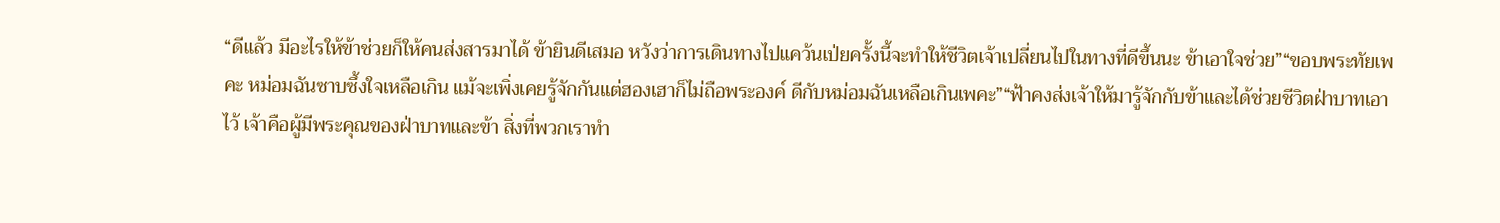“ดีแล้ว มีอะไรให้ข้าช่วยก็ให้คนส่งสารมาได้ ข้ายินดีเสมอ หวังว่าการเดินทางไปแคว้นเป่ยครั้งนี้จะทำให้ชีวิตเจ้าเปลี่ยนไปในทางที่ดีขึ้นนะ ข้าเอาใจช่วย”“ขอบพระทัยเพคะ หม่อมฉันซาบซึ้งใจเหลือเกิน แม้จะเพิ่งเคยรู้จักกันแต่ฮองเฮาก็ไม่ถือพระองค์ ดีกับหม่อมฉันเหลือเกินเพคะ”“ฟ้าคงส่งเจ้าให้มารู้จักกับข้าและได้ช่วยชีวิตฝ่าบาทเอาไว้ เจ้าคือผู้มีพระคุณของฝ่าบาทและข้า สิ่งที่พวกเราทำ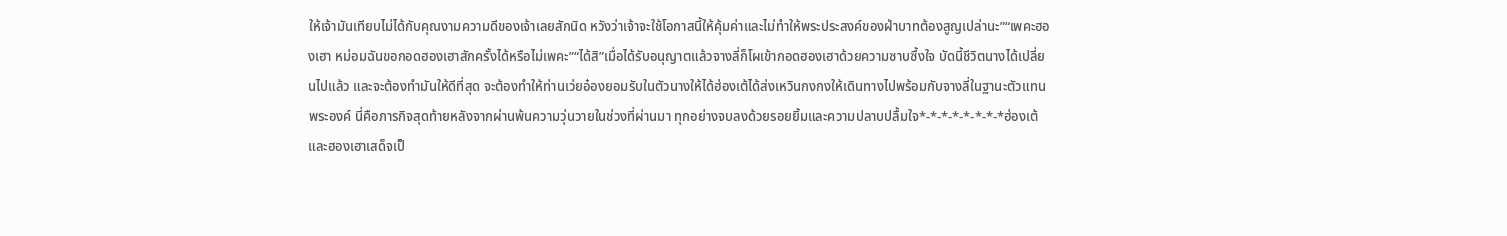ให้เจ้ามันเทียบไม่ได้กับคุณงามความดีของเจ้าเลยสักนิด หวังว่าเจ้าจะใช้โอกาสนี้ให้คุ้มค่าและไม่ทำให้พระประสงค์ของฝ่าบาทต้องสูญเปล่านะ”“เพคะฮองเฮา หม่อมฉันขอกอดฮองเฮาสักครั้งได้หรือไม่เพคะ”“ได้สิ”เมื่อได้รับอนุญาตแล้วจางลี่ก็โผเข้ากอดฮองเฮาด้วยความซาบซึ้งใจ บัดนี้ชีวิตนางได้เปลี่ยนไปแล้ว และจะต้องทำมันให้ดีที่สุด จะต้องทำให้ท่านเว่ยอ๋องยอมรับในตัวนางให้ได้ฮ่องเต้ได้ส่งเหวินกงกงให้เดินทางไปพร้อมกับจางลี่ในฐานะตัวแทนพระองค์ นี่คือภารกิจสุดท้ายหลังจากผ่านพ้นความวุ่นวายในช่วงที่ผ่านมา ทุกอย่างจบลงด้วยรอยยิ้มและความปลาบปลื้มใจ*-*-*-*-*-*-*-*ฮ่องเต้และฮองเฮาเสด็จเป็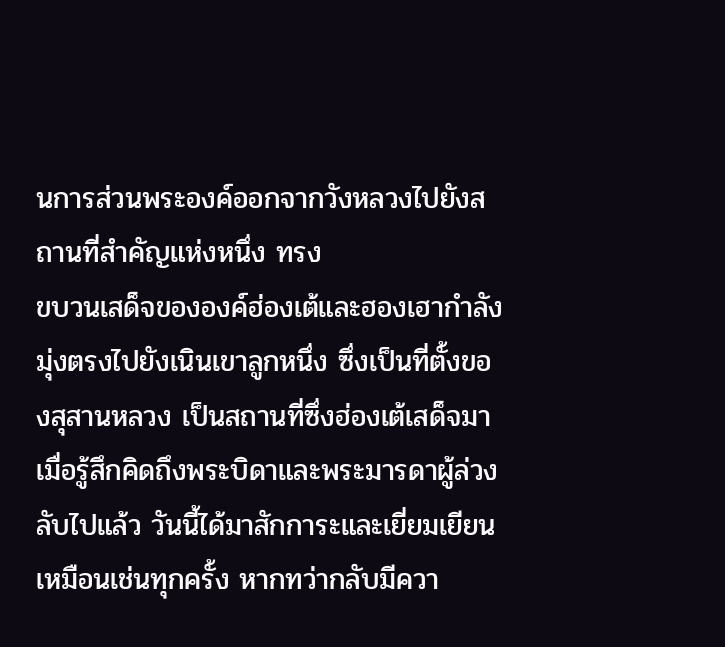นการส่วนพระองค์ออกจากวังหลวงไปยังสถานที่สำคัญแห่งหนึ่ง ทรง
ขบวนเสด็จขององค์ฮ่องเต้และฮองเฮากำลังมุ่งตรงไปยังเนินเขาลูกหนึ่ง ซึ่งเป็นที่ตั้งของสุสานหลวง เป็นสถานที่ซึ่งฮ่องเต้เสด็จมาเมื่อรู้สึกคิดถึงพระบิดาและพระมารดาผู้ล่วงลับไปแล้ว วันนี้ได้มาสักการะและเยี่ยมเยียนเหมือนเช่นทุกครั้ง หากทว่ากลับมีควา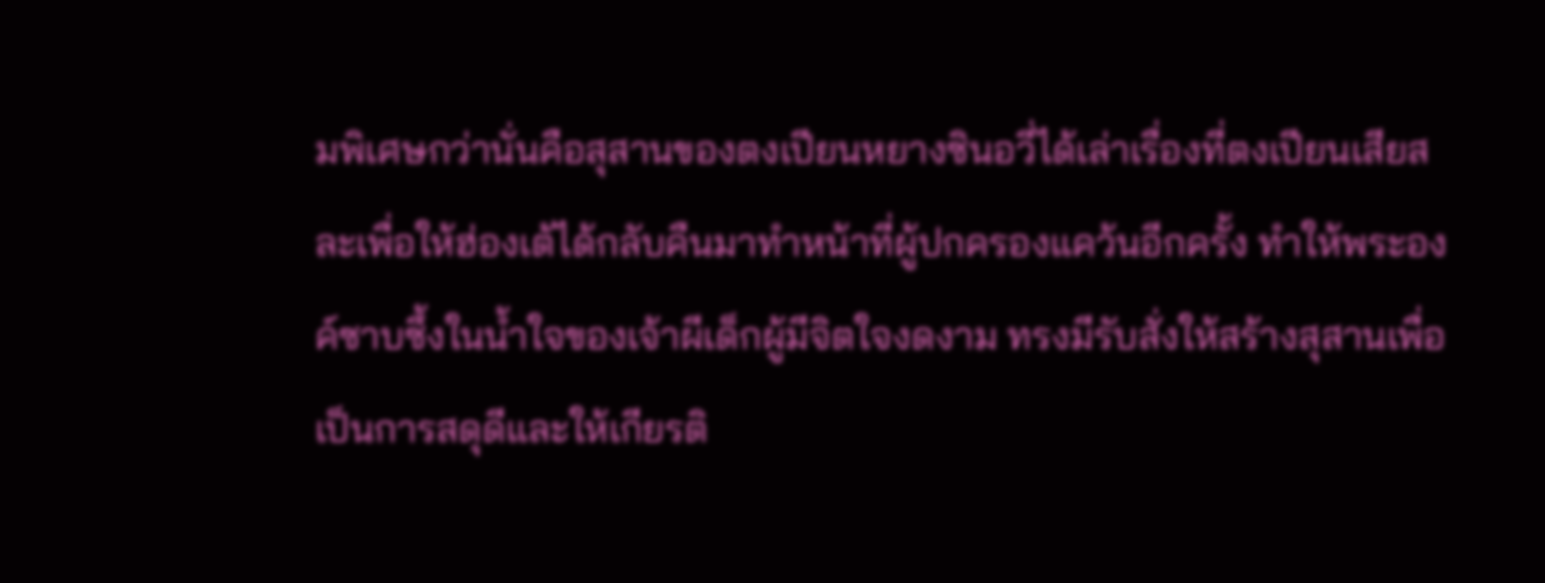มพิเศษกว่านั่นคือสุสานของตงเปียนหยางซินอวี่ได้เล่าเรื่องที่ตงเปียนเสียสละเพื่อให้ฮ่องเต้ได้กลับคืนมาทำหน้าที่ผู้ปกครองแคว้นอีกครั้ง ทำให้พระองค์ซาบซึ้งในน้ำใจของเจ้าผีเด็กผู้มีจิตใจงดงาม ทรงมีรับสั่งให้สร้างสุสานเพื่อเป็นการสดุดีและให้เกียรติ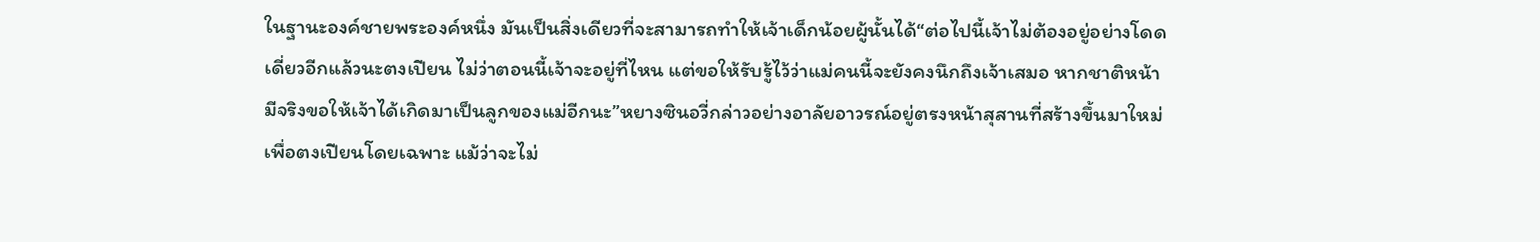ในฐานะองค์ชายพระองค์หนึ่ง มันเป็นสิ่งเดียวที่จะสามารถทำให้เจ้าเด็กน้อยผู้นั้นได้“ต่อไปนี้เจ้าไม่ต้องอยู่อย่างโดดเดี่ยวอีกแล้วนะตงเปียน ไม่ว่าตอนนี้เจ้าจะอยู่ที่ไหน แต่ขอให้รับรู้ไว้ว่าแม่คนนี้จะยังคงนึกถึงเจ้าเสมอ หากชาติหน้ามีจริงขอให้เจ้าได้เกิดมาเป็นลูกของแม่อีกนะ”หยางซินอวี่กล่าวอย่างอาลัยอาวรณ์อยู่ตรงหน้าสุสานที่สร้างขึ้นมาใหม่เพื่อตงเปียนโดยเฉพาะ แม้ว่าจะไม่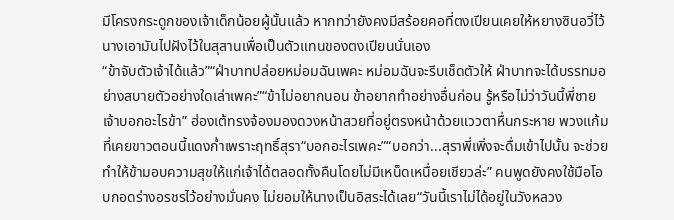มีโครงกระดูกของเจ้าเด็กน้อยผู้นั้นแล้ว หากทว่ายังคงมีสร้อยคอที่ตงเปียนเคยให้หยางซินอวี่ไว้ นางเอามันไปฝังไว้ในสุสานเพื่อเป็นตัวแทนของตงเปียนนั่นเอง
“ข้าจับตัวเจ้าได้แล้ว”“ฝ่าบาทปล่อยหม่อมฉันเพคะ หม่อมฉันจะรีบเช็ดตัวให้ ฝ่าบาทจะได้บรรทมอย่างสบายตัวอย่างใดเล่าเพคะ”“ข้าไม่อยากนอน ข้าอยากทำอย่างอื่นก่อน รู้หรือไม่ว่าวันนี้พี่ชายเจ้าบอกอะไรข้า” ฮ่องเต้ทรงจ้องมองดวงหน้าสวยที่อยู่ตรงหน้าด้วยแววตาหื่นกระหาย พวงแก้มที่เคยขาวตอนนี้แดงก่ำเพราะฤทธิ์สุรา“บอกอะไรเพคะ”“บอกว่า...สุราพี่เพิ่งจะดื่มเข้าไปนั้น จะช่วยทำให้ข้ามอบความสุขให้แก่เจ้าได้ตลอดทั้งคืนโดยไม่มีเหน็ดเหนื่อยเชียวล่ะ” คนพูดยังคงใช้มือโอบกอดร่างอรชรไว้อย่างมั่นคง ไม่ยอมให้นางเป็นอิสระได้เลย“วันนี้เราไม่ได้อยู่ในวังหลวง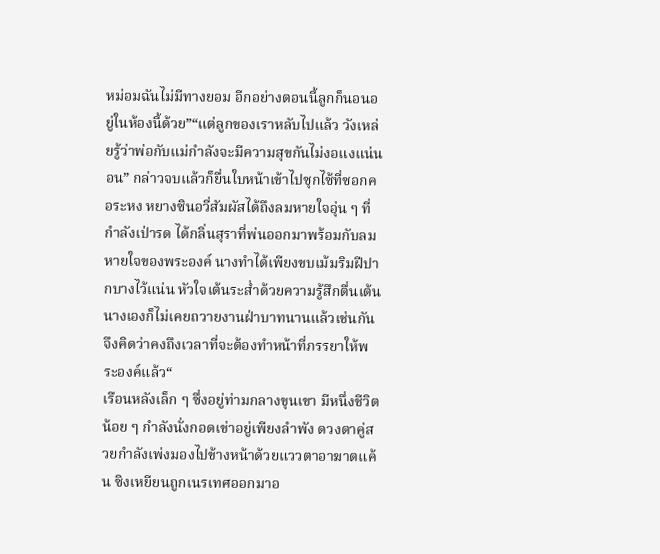หม่อมฉันไม่มีทางยอม อีกอย่างตอนนี้ลูกก็นอนอยู่ในห้องนี้ด้วย”“แต่ลูกของเราหลับไปแล้ว วังเหล่ยรู้ว่าพ่อกับแม่กำลังจะมีความสุขกันไม่งอแงแน่นอน” กล่าวจบแล้วก็ยื่นใบหน้าเข้าไปซุกไซ้ที่ซอกคอระหง หยางซินอวี่สัมผัสได้ถึงลมหายใจอุ่น ๆ ที่กำลังเป่ารด ได้กลิ่นสุราที่พ่นออกมาพร้อมกับลมหายใจของพระองค์ นางทำได้เพียงขบเม้มริมฝีปากบางไว้แน่น หัวใจเต้นระส่ำด้วยความรู้สึกตื่นเต้น นางเองก็ไม่เคยถวายงานฝ่าบาทนานแล้วเช่นกัน จึงคิดว่าคงถึงเวลาที่จะต้องทำหน้าที่ภรรยาให้พระองค์แล้ว“
เรือนหลังเล็ก ๆ ซึ่งอยู่ท่ามกลางขุนเขา มีหนึ่งชีวิตน้อย ๆ กำลังนั่งกอดเข่าอยู่เพียงลำพัง ดวงตาคู่สวยกำลังเพ่งมองไปข้างหน้าด้วยแววตาอาฆาตแค้น ซิงเหยียนถูกเนรเทศออกมาอ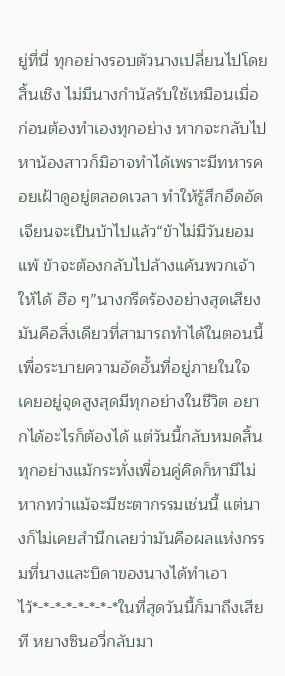ยู่ที่นี่ ทุกอย่างรอบตัวนางเปลี่ยนไปโดยสิ้นเชิง ไม่มีนางกำนัลรับใช้เหมือนเมื่อก่อนต้องทำเองทุกอย่าง หากจะกลับไปหาน้องสาวก็มิอาจทำได้เพราะมีทหารคอยเฝ้าดูอยู่ตลอดเวลา ทำให้รู้สึกอึดอัดเจียนจะเป็นบ้าไปแล้ว“ข้าไม่มีวันยอมแพ้ ข้าจะต้องกลับไปล้างแค้นพวกเจ้าให้ได้ ฮือ ๆ”นางกรีดร้องอย่างสุดเสียง มันคือสิ่งเดียวที่สามารถทำได้ในตอนนี้เพื่อระบายความอัดอั้นที่อยู่ภายในใจ เคยอยู่จุดสูงสุดมีทุกอย่างในชีวิต อยากได้อะไรก็ต้องได้ แต่วันนี้กลับหมดสิ้นทุกอย่างแม้กระทั่งเพื่อนคู่คิดก็หามีไม่หากทว่าแม้จะมีชะตากรรมเช่นนี้ แต่นางก็ไม่เคยสำนึกเลยว่ามันคือผลแห่งกรรมที่นางและบิดาของนางได้ทำเอาไว้*-*-*-*-*-*-*-*ในที่สุดวันนี้ก็มาถึงเสียที หยางซินอวี่กลับมา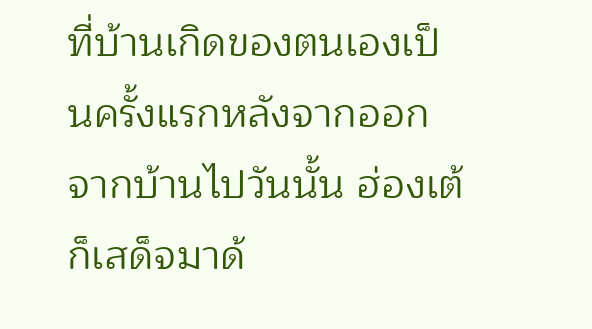ที่บ้านเกิดของตนเองเป็นครั้งแรกหลังจากออกจากบ้านไปวันนั้น ฮ่องเต้ก็เสด็จมาด้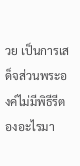วย เป็นการเสด็จส่วนพระองค์ไม่มีพิธีรีตองอะไรมา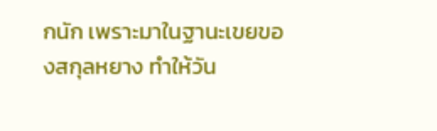กนัก เพราะมาในฐานะเขยของสกุลหยาง ทำให้วัน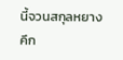นี้จวนสกุลหยางคึก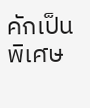คักเป็นพิเศษ